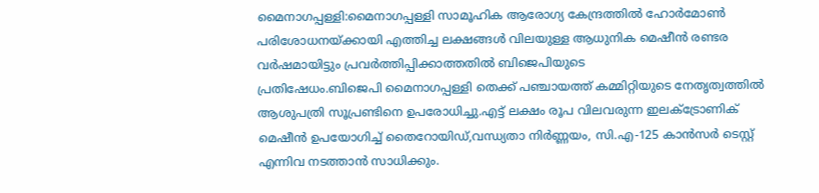മൈനാഗപ്പള്ളി:മൈനാഗപ്പള്ളി സാമൂഹിക ആരോഗ്യ കേന്ദ്രത്തിൽ ഹോർമോൺ പരിശോധനയ്ക്കായി എത്തിച്ച ലക്ഷങ്ങൾ വിലയുള്ള ആധുനിക മെഷീൻ രണ്ടര വർഷമായിട്ടും പ്രവർത്തിപ്പിക്കാത്തതിൽ ബിജെപിയുടെ
പ്രതിഷേധം.ബിജെപി മൈനാഗപ്പള്ളി തെക്ക് പഞ്ചായത്ത് കമ്മിറ്റിയുടെ നേതൃത്വത്തിൽ ആശുപത്രി സൂപ്രണ്ടിനെ ഉപരോധിച്ചു.എട്ട് ലക്ഷം രൂപ വിലവരുന്ന ഇലക്ട്രോണിക് മെഷീൻ ഉപയോഗിച്ച് തൈറോയിഡ്,വന്ധ്യതാ നിർണ്ണയം, സി.എ-125 കാൻസർ ടെസ്റ്റ് എന്നിവ നടത്താൻ സാധിക്കും.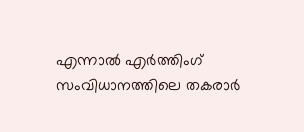എന്നാൽ എർത്തിംഗ് സംവിധാനത്തിലെ തകരാർ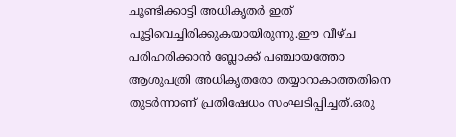ചൂണ്ടിക്കാട്ടി അധികൃതർ ഇത് പൂട്ടിവെച്ചിരിക്കുകയായിരുന്നു.ഈ വീഴ്ച പരിഹരിക്കാൻ ബ്ലോക്ക് പഞ്ചായത്തോ ആശുപത്രി അധികൃതരോ തയ്യാറാകാത്തതിനെ തുടർന്നാണ് പ്രതിഷേധം സംഘടിപ്പിച്ചത്.ഒരു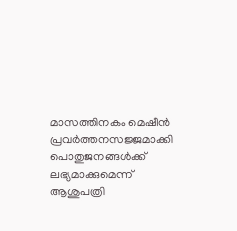മാസത്തിനകം മെഷീൻ പ്രവർത്തനസജ്ജമാക്കി പൊതുജനങ്ങൾക്ക് ലഭ്യമാക്കുമെന്ന് ആശുപത്രി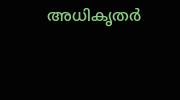അധികൃതർ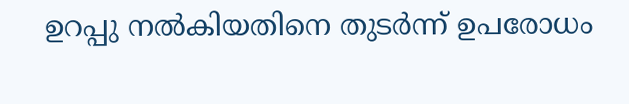ഉറപ്പു നൽകിയതിനെ തുടർന്ന് ഉപരോധം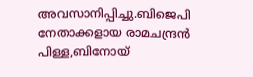അവസാനിപ്പിച്ചു.ബിജെപി നേതാക്കളായ രാമചന്ദ്രൻ പിള്ള,ബിനോയ്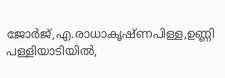ജോർജ്,എ.രാധാകൃഷ്ണപിള്ള,ഉണ്ണി പള്ളിയാടിയിൽ,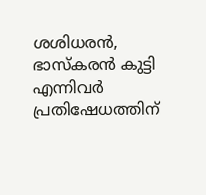ശശിധരൻ, ഭാസ്കരൻ കുട്ടി എന്നിവർ പ്രതിഷേധത്തിന്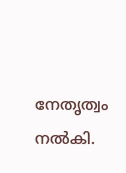നേതൃത്വം നൽകി.